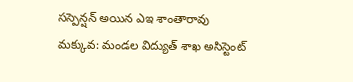సస్పెన్షన్ అయిన ఎఇ శాంతారావు
మక్కువ: మండల విద్యుత్ శాఖ అసిస్టెంట్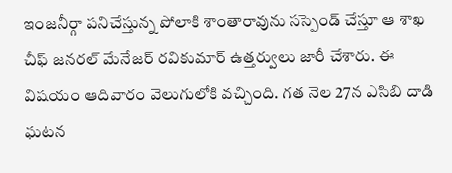ఇంజనీర్గా పనిచేస్తున్న పోలాకి శాంతారావును సస్పెండ్ చేస్తూ ఆ శాఖ చీఫ్ జనరల్ మేనేజర్ రవికుమార్ ఉత్తర్వులు జారీ చేశారు. ఈ విషయం ఆదివారం వెలుగులోకి వచ్చింది. గత నెల 27న ఎసిబి దాడి ఘటన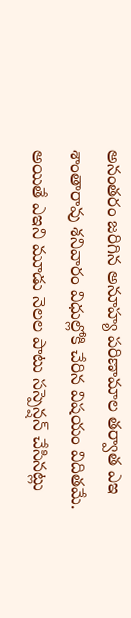అనంతరం జరిగిన అనూహ్య పరిణామాల తర్వాత ఎఇ శాంతారావు శనివారం విధుల్లోకి చేరిన విషయం విదితమే. అయితే ఎఇని మూడు నెలల పాటు సస్పెన్షన్ చేసినట్లు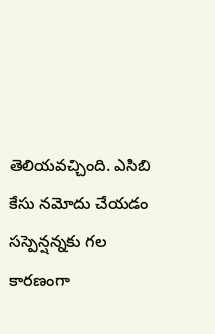తెలియవచ్చింది. ఎసిబి కేసు నమోదు చేయడం సస్పెన్షన్నకు గల కారణంగా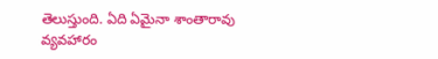తెలుస్తుంది. ఏది ఏమైనా శాంతారావు వ్యవహారం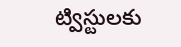ట్విస్టులకు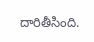దారితీసింది.